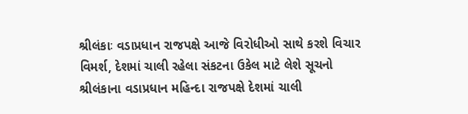શ્રીલંકાઃ વડાપ્રધાન રાજપક્ષે આજે વિરોધીઓ સાથે કરશે વિચાર વિમર્શ, દેશમાં ચાલી રહેલા સંકટના ઉકેલ માટે લેશે સૂચનો
શ્રીલંકાના વડાપ્રધાન મહિન્દા રાજપક્ષે દેશમાં ચાલી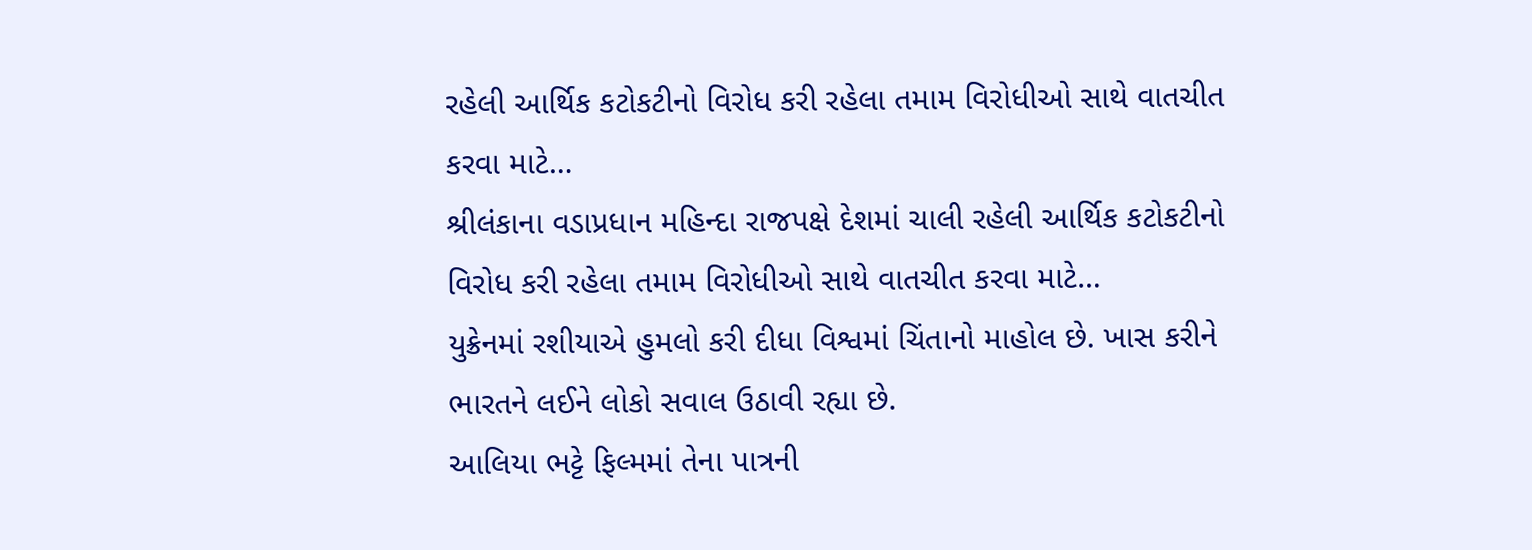રહેલી આર્થિક કટોકટીનો વિરોધ કરી રહેલા તમામ વિરોધીઓ સાથે વાતચીત કરવા માટે…
શ્રીલંકાના વડાપ્રધાન મહિન્દા રાજપક્ષે દેશમાં ચાલી રહેલી આર્થિક કટોકટીનો વિરોધ કરી રહેલા તમામ વિરોધીઓ સાથે વાતચીત કરવા માટે…
યુક્રેનમાં રશીયાએ હુમલો કરી દીધા વિશ્વમાં ચિંતાનો માહોલ છે. ખાસ કરીને ભારતને લઈને લોકો સવાલ ઉઠાવી રહ્યા છે.
આલિયા ભટ્ટે ફિલ્મમાં તેના પાત્રની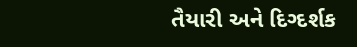તૈયારી અને દિગ્દર્શક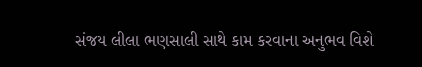સંજય લીલા ભણસાલી સાથે કામ કરવાના અનુભવ વિશે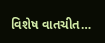વિશેષ વાતચીત…